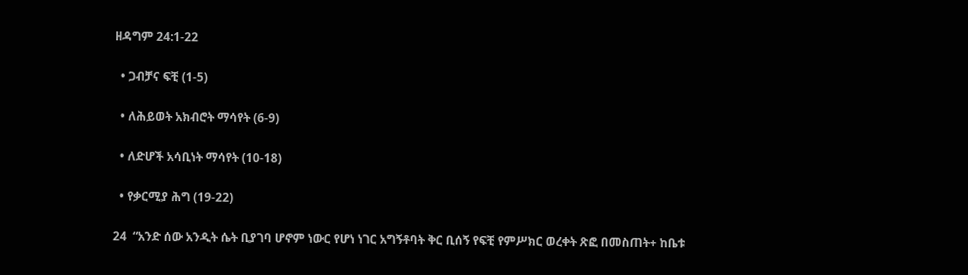ዘዳግም 24:1-22

  • ጋብቻና ፍቺ (1-5)

  • ለሕይወት አክብሮት ማሳየት (6-9)

  • ለድሆች አሳቢነት ማሳየት (10-18)

  • የቃርሚያ ሕግ (19-22)

24  “አንድ ሰው አንዲት ሴት ቢያገባ ሆኖም ነውር የሆነ ነገር አግኝቶባት ቅር ቢሰኝ የፍቺ የምሥክር ወረቀት ጽፎ በመስጠት+ ከቤቱ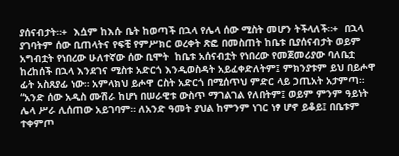ያሰናብታት።+  እሷም ከእሱ ቤት ከወጣች በኋላ የሌላ ሰው ሚስት መሆን ትችላለች።+  በኋላ ያገባትም ሰው ቢጠላትና የፍቺ የምሥክር ወረቀት ጽፎ በመስጠት ከቤቱ ቢያሰናብታት ወይም አግብቷት የነበረው ሁለተኛው ሰው ቢሞት  ከቤቱ አሰናብቷት የነበረው የመጀመሪያው ባለቤቷ ከረከሰች በኋላ እንደገና ሚስቱ አድርጎ እንዲወስዳት አይፈቀድለትም፤ ምክንያቱም ይህ በይሖዋ ፊት አስጸያፊ ነው። አምላክህ ይሖዋ ርስት አድርጎ በሚሰጥህ ምድር ላይ ኃጢአት አታምጣ።  “አንድ ሰው አዲስ ሙሽራ ከሆነ በሠራዊቱ ውስጥ ማገልገል የለበትም፤ ወይም ምንም ዓይነት ሌላ ሥራ ሊሰጠው አይገባም። ለአንድ ዓመት ያህል ከምንም ነገር ነፃ ሆኖ ይቆይ፤ በቤቱም ተቀምጦ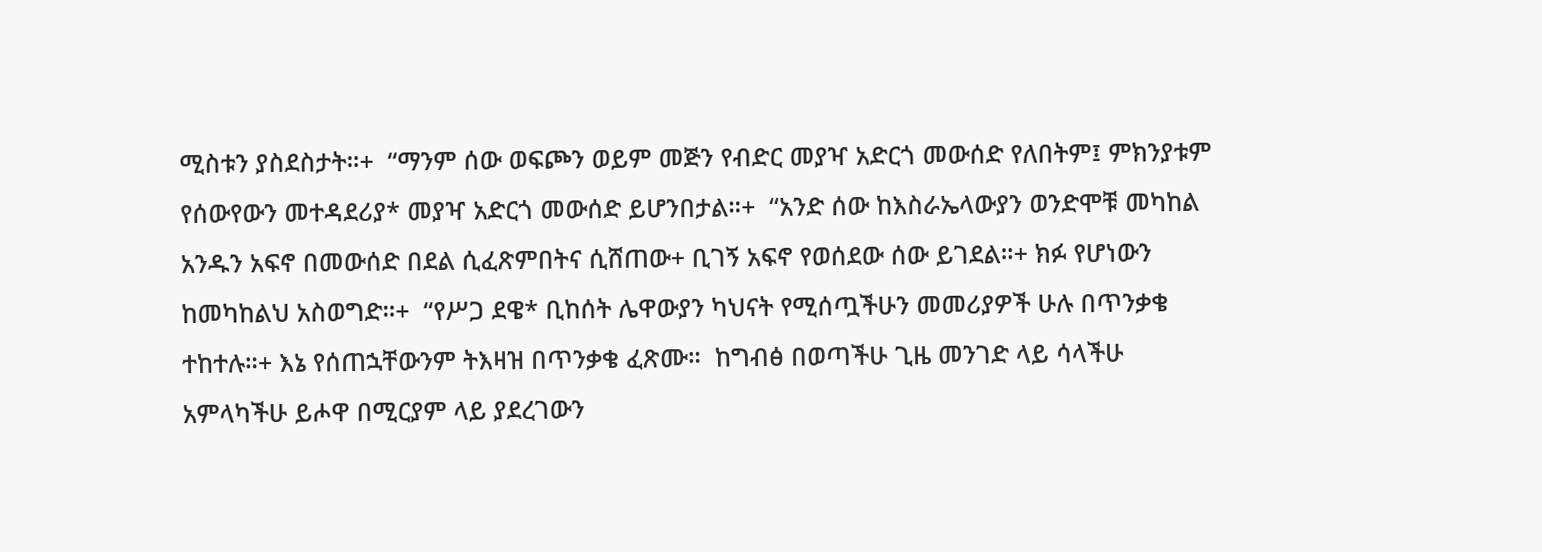ሚስቱን ያስደስታት።+  “ማንም ሰው ወፍጮን ወይም መጅን የብድር መያዣ አድርጎ መውሰድ የለበትም፤ ምክንያቱም የሰውየውን መተዳደሪያ* መያዣ አድርጎ መውሰድ ይሆንበታል።+  “አንድ ሰው ከእስራኤላውያን ወንድሞቹ መካከል አንዱን አፍኖ በመውሰድ በደል ሲፈጽምበትና ሲሸጠው+ ቢገኝ አፍኖ የወሰደው ሰው ይገደል።+ ክፉ የሆነውን ከመካከልህ አስወግድ።+  “የሥጋ ደዌ* ቢከሰት ሌዋውያን ካህናት የሚሰጧችሁን መመሪያዎች ሁሉ በጥንቃቄ ተከተሉ።+ እኔ የሰጠኋቸውንም ትእዛዝ በጥንቃቄ ፈጽሙ።  ከግብፅ በወጣችሁ ጊዜ መንገድ ላይ ሳላችሁ አምላካችሁ ይሖዋ በሚርያም ላይ ያደረገውን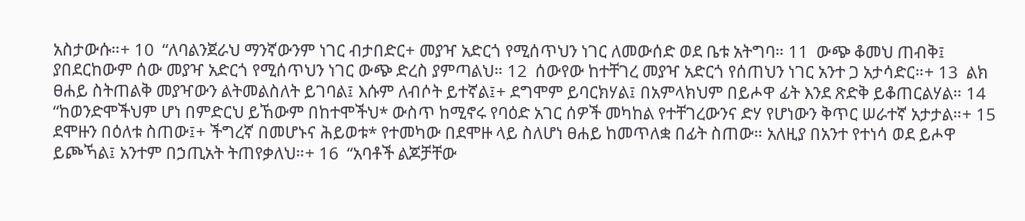አስታውሱ።+ 10  “ለባልንጀራህ ማንኛውንም ነገር ብታበድር+ መያዣ አድርጎ የሚሰጥህን ነገር ለመውሰድ ወደ ቤቱ አትግባ። 11  ውጭ ቆመህ ጠብቅ፤ ያበደርከውም ሰው መያዣ አድርጎ የሚሰጥህን ነገር ውጭ ድረስ ያምጣልህ። 12  ሰውየው ከተቸገረ መያዣ አድርጎ የሰጠህን ነገር አንተ ጋ አታሳድር።+ 13  ልክ ፀሐይ ስትጠልቅ መያዣውን ልትመልስለት ይገባል፤ እሱም ለብሶት ይተኛል፤+ ደግሞም ይባርክሃል፤ በአምላክህም በይሖዋ ፊት እንደ ጽድቅ ይቆጠርልሃል። 14  “ከወንድሞችህም ሆነ በምድርህ ይኸውም በከተሞችህ* ውስጥ ከሚኖሩ የባዕድ አገር ሰዎች መካከል የተቸገረውንና ድሃ የሆነውን ቅጥር ሠራተኛ አታታል።+ 15  ደሞዙን በዕለቱ ስጠው፤+ ችግረኛ በመሆኑና ሕይወቱ* የተመካው በደሞዙ ላይ ስለሆነ ፀሐይ ከመጥለቋ በፊት ስጠው። አለዚያ በአንተ የተነሳ ወደ ይሖዋ ይጮኻል፤ አንተም በኃጢአት ትጠየቃለህ።+ 16  “አባቶች ልጆቻቸው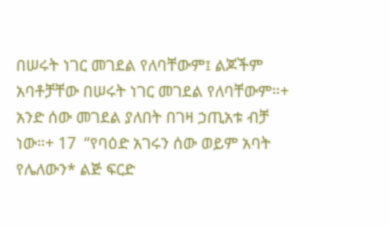በሠሩት ነገር መገደል የለባቸውም፤ ልጆችም አባቶቻቸው በሠሩት ነገር መገደል የለባቸውም።+ አንድ ሰው መገደል ያለበት በገዛ ኃጢአቱ ብቻ ነው።+ 17  “የባዕድ አገሩን ሰው ወይም አባት የሌለውን* ልጅ ፍርድ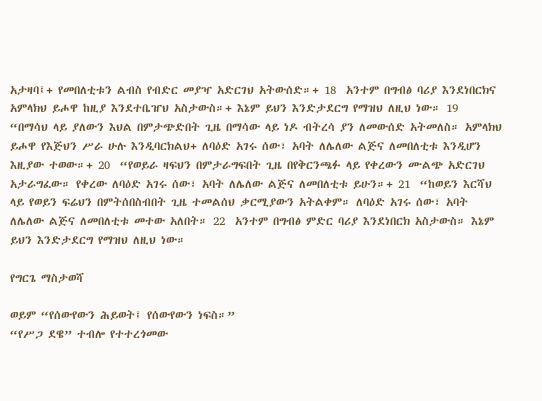አታዛባ፤+ የመበለቲቱን ልብስ የብድር መያዣ አድርገህ አትውሰድ።+ 18  አንተም በግብፅ ባሪያ እንደነበርክና አምላክህ ይሖዋ ከዚያ እንደተቤዠህ አስታውስ።+ እኔም ይህን እንድታደርግ የማዝህ ለዚህ ነው። 19  “በማሳህ ላይ ያለውን እህል በምታጭድበት ጊዜ በማሳው ላይ ነዶ ብትረሳ ያን ለመውሰድ አትመለስ። አምላክህ ይሖዋ የእጅህን ሥራ ሁሉ እንዲባርክልህ+ ለባዕድ አገሩ ሰው፣ አባት ለሌለው ልጅና ለመበለቲቱ እንዲሆን እዚያው ተወው።+ 20  “የወይራ ዛፍህን በምታራግፍበት ጊዜ በየቅርንጫፉ ላይ የቀረውን ሙልጭ አድርገህ አታራግፈው። የቀረው ለባዕድ አገሩ ሰው፣ አባት ለሌለው ልጅና ለመበለቲቱ ይሁን።+ 21  “ከወይን እርሻህ ላይ የወይን ፍሬህን በምትሰበስብበት ጊዜ ተመልሰህ ቃርሚያውን አትልቀም። ለባዕድ አገሩ ሰው፣ አባት ለሌለው ልጅና ለመበለቲቱ መተው አለበት። 22  አንተም በግብፅ ምድር ባሪያ እንደነበርክ አስታውስ። እኔም ይህን እንድታደርግ የማዝህ ለዚህ ነው።

የግርጌ ማስታወሻ

ወይም “የሰውየውን ሕይወት፤ የሰውየውን ነፍስ።”
“የሥጋ ደዌ” ተብሎ የተተረጎመው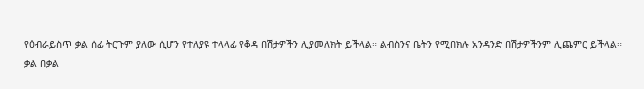የዕብራይስጥ ቃል ሰፊ ትርጉም ያለው ሲሆን የተለያዩ ተላላፊ የቆዳ በሽታዎችን ሊያመለክት ይችላል። ልብስንና ቤትን የሚበክሉ አንዳንድ በሽታዎችንም ሊጨምር ይችላል።
ቃል በቃል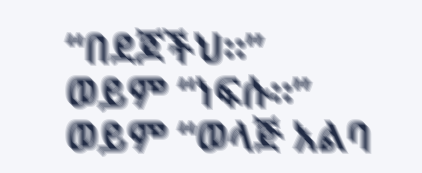“በደጆችህ።”
ወይም “ነፍሱ።”
ወይም “ወላጅ አልባ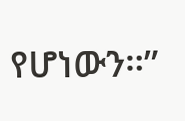የሆነውን።”